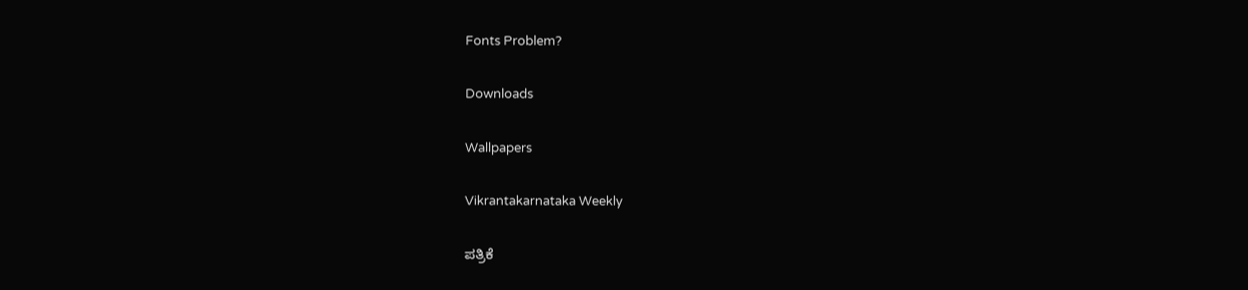Fonts Problem?

Downloads

Wallpapers

Vikrantakarnataka Weekly

ಪತ್ರಿಕೆ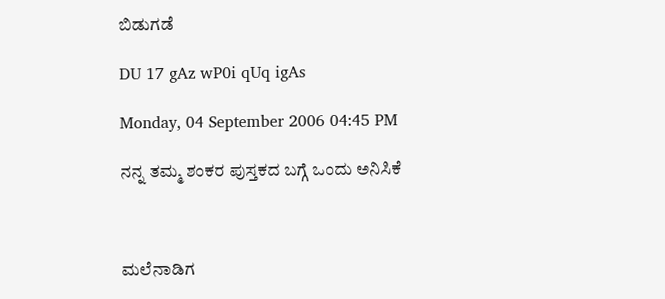ಬಿಡುಗಡೆ

DU 17 gAz wP0i qUq igAs

Monday, 04 September 2006 04:45 PM

ನನ್ನ ತಮ್ಮ ಶಂಕರ ಪುಸ್ತಕದ ಬಗ್ಗೆ ಒಂದು ಅನಿಸಿಕೆ



ಮಲೆನಾಡಿಗ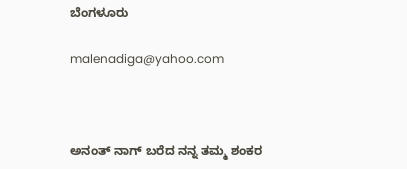ಬೆಂಗಳೂರು

malenadiga@yahoo.com



ಅನಂತ್ ನಾಗ್ ಬರೆದ ನನ್ನ ತಮ್ಮ ಶಂಕರ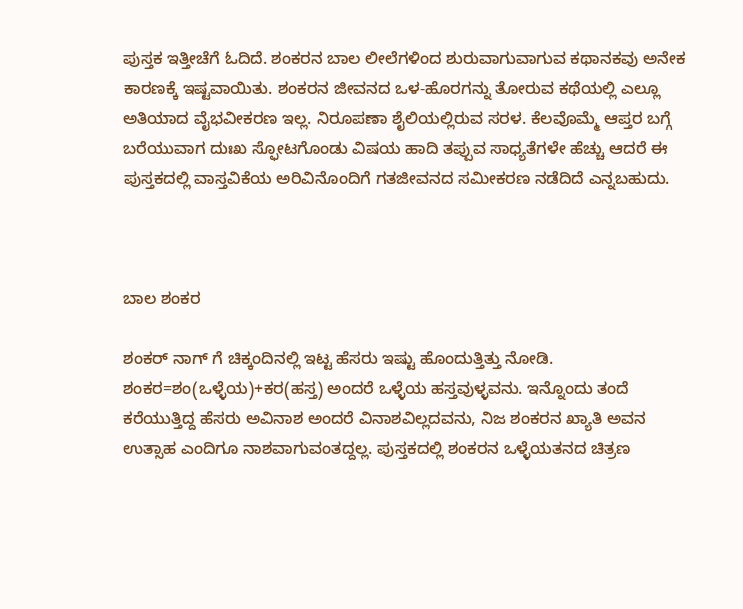ಪುಸ್ತಕ ಇತ್ತೀಚೆಗೆ ಓದಿದೆ. ಶಂಕರನ ಬಾಲ ಲೀಲೆಗಳಿಂದ ಶುರುವಾಗುವಾಗುವ ಕಥಾನಕವು ಅನೇಕ ಕಾರಣಕ್ಕೆ ಇಷ್ಟವಾಯಿತು. ಶಂಕರನ ಜೀವನದ ಒಳ-ಹೊರಗನ್ನು ತೋರುವ ಕಥೆಯಲ್ಲಿ ಎಲ್ಲೂ ಅತಿಯಾದ ವೈಭವೀಕರಣ ಇಲ್ಲ. ನಿರೂಪಣಾ ಶೈಲಿಯಲ್ಲಿರುವ ಸರಳ. ಕೆಲವೊಮ್ಮೆ ಆಪ್ತರ ಬಗ್ಗೆ ಬರೆಯುವಾಗ ದುಃಖ ಸ್ಫೋಟಗೊಂಡು ವಿಷಯ ಹಾದಿ ತಪ್ಪುವ ಸಾಧ್ಯತೆಗಳೇ ಹೆಚ್ಚು ಆದರೆ ಈ ಪುಸ್ತಕದಲ್ಲಿ ವಾಸ್ತವಿಕೆಯ ಅರಿವಿನೊಂದಿಗೆ ಗತಜೀವನದ ಸಮೀಕರಣ ನಡೆದಿದೆ ಎನ್ನಬಹುದು.



ಬಾಲ ಶಂಕರ

ಶಂಕರ್ ನಾಗ್ ಗೆ ಚಿಕ್ಕಂದಿನಲ್ಲಿ ಇಟ್ಟ ಹೆಸರು ಇಷ್ಟು ಹೊಂದುತ್ತಿತ್ತು ನೋಡಿ. ಶಂಕರ=ಶಂ(ಒಳ್ಳೆಯ)+ಕರ(ಹಸ್ತ) ಅಂದರೆ ಒಳ್ಳೆಯ ಹಸ್ತವುಳ್ಳವನು. ಇನ್ನೊಂದು ತಂದೆ ಕರೆಯುತ್ತಿದ್ದ ಹೆಸರು ಅವಿನಾಶ ಅಂದರೆ ವಿನಾಶವಿಲ್ಲದವನು, ನಿಜ ಶಂಕರನ ಖ್ಯಾತಿ ಅವನ ಉತ್ಸಾಹ ಎಂದಿಗೂ ನಾಶವಾಗುವಂತದ್ದಲ್ಲ. ಪುಸ್ತಕದಲ್ಲಿ ಶಂಕರನ ಒಳ್ಳೆಯತನದ ಚಿತ್ರಣ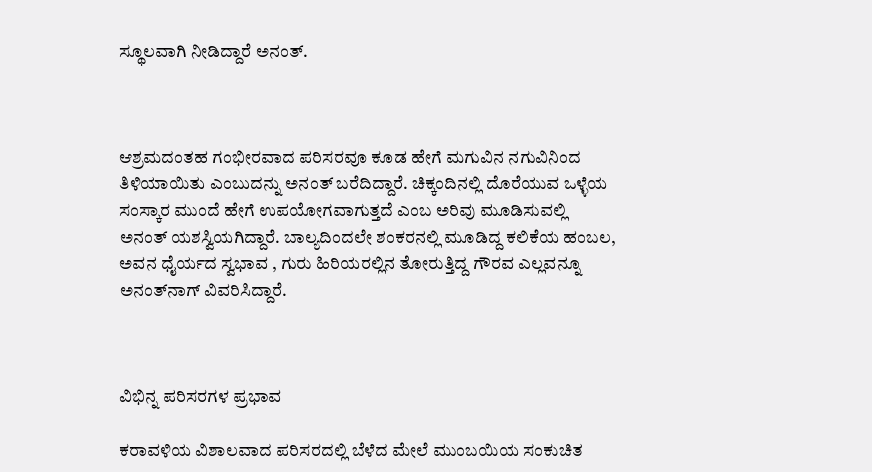ಸ್ಥೂಲವಾಗಿ ನೀಡಿದ್ದಾರೆ ಅನಂತ್.



ಆಶ್ರಮದಂತಹ ಗಂಭೀರವಾದ ಪರಿಸರವೂ ಕೂಡ ಹೇಗೆ ಮಗುವಿನ ನಗುವಿನಿಂದ ತಿಳಿಯಾಯಿತು ಎಂಬುದನ್ನು ಅನಂತ್ ಬರೆದಿದ್ದಾರೆ. ಚಿಕ್ಕಂದಿನಲ್ಲಿ ದೊರೆಯುವ ಒಳ್ಳೆಯ ಸಂಸ್ಕಾರ ಮುಂದೆ ಹೇಗೆ ಉಪಯೋಗವಾಗುತ್ತದೆ ಎಂಬ ಅರಿವು ಮೂಡಿಸುವಲ್ಲಿ ಅನಂತ್ ಯಶಸ್ವಿಯಗಿದ್ದಾರೆ. ಬಾಲ್ಯದಿಂದಲೇ ಶಂಕರನಲ್ಲಿ ಮೂಡಿದ್ದ ಕಲಿಕೆಯ ಹಂಬಲ, ಅವನ ಧೈರ್ಯದ ಸ್ವಭಾವ , ಗುರು ಹಿರಿಯರಲ್ಲಿನ ತೋರುತ್ತಿದ್ದ ಗೌರವ ಎಲ್ಲವನ್ನೂ ಅನಂತ್‌ನಾಗ್ ವಿವರಿಸಿದ್ದಾರೆ.



ವಿಭಿನ್ನ ಪರಿಸರಗಳ ಪ್ರಭಾವ

ಕರಾವಳಿಯ ವಿಶಾಲವಾದ ಪರಿಸರದಲ್ಲಿ ಬೆಳೆದ ಮೇಲೆ ಮುಂಬಯಿಯ ಸಂಕುಚಿತ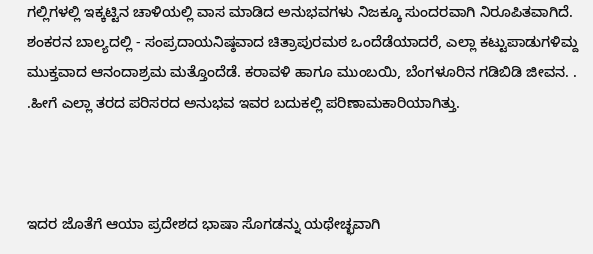ಗಲ್ಲಿಗಳಲ್ಲಿ ಇಕ್ಕಟ್ಟಿನ ಚಾಳಿಯಲ್ಲಿ ವಾಸ ಮಾಡಿದ ಅನುಭವಗಳು ನಿಜಕ್ಕೂ ಸುಂದರವಾಗಿ ನಿರೂಪಿತವಾಗಿದೆ. ಶಂಕರನ ಬಾಲ್ಯದಲ್ಲಿ - ಸಂಪ್ರದಾಯನಿಷ್ಠವಾದ ಚಿತ್ರಾಪುರಮಠ ಒಂದೆಡೆಯಾದರೆ, ಎಲ್ಲಾ ಕಟ್ಟುಪಾಡುಗಳಿಮ್ದ ಮುಕ್ತವಾದ ಆನಂದಾಶ್ರಮ ಮತ್ತೊಂದೆಡೆ. ಕರಾವಳಿ ಹಾಗೂ ಮುಂಬಯಿ, ಬೆಂಗಳೂರಿನ ಗಡಿಬಿಡಿ ಜೀವನ. . .ಹೀಗೆ ಎಲ್ಲಾ ತರದ ಪರಿಸರದ ಅನುಭವ ಇವರ ಬದುಕಲ್ಲಿ ಪರಿಣಾಮಕಾರಿಯಾಗಿತ್ತು.



ಇದರ ಜೊತೆಗೆ ಆಯಾ ಪ್ರದೇಶದ ಭಾಷಾ ಸೊಗಡನ್ನು ಯಥೇಚ್ಛವಾಗಿ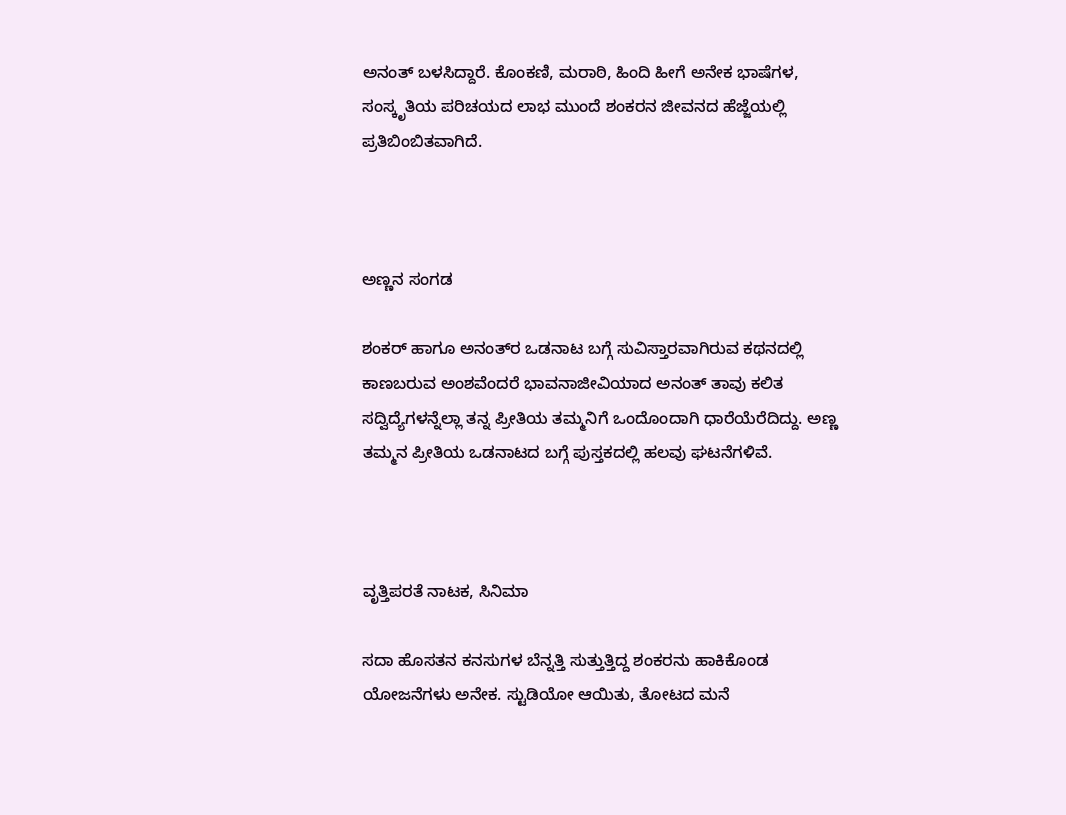ಅನಂತ್ ಬಳಸಿದ್ದಾರೆ. ಕೊಂಕಣಿ, ಮರಾಠಿ, ಹಿಂದಿ ಹೀಗೆ ಅನೇಕ ಭಾಷೆಗಳ, ಸಂಸ್ಕೃತಿಯ ಪರಿಚಯದ ಲಾಭ ಮುಂದೆ ಶಂಕರನ ಜೀವನದ ಹೆಜ್ಜೆಯಲ್ಲಿ ಪ್ರತಿಬಿಂಬಿತವಾಗಿದೆ.



ಅಣ್ಣನ ಸಂಗಡ

ಶಂಕರ್ ಹಾಗೂ ಅನಂತ್‌ರ ಒಡನಾಟ ಬಗ್ಗೆ ಸುವಿಸ್ತಾರವಾಗಿರುವ ಕಥನದಲ್ಲಿ ಕಾಣಬರುವ ಅಂಶವೆಂದರೆ ಭಾವನಾಜೀವಿಯಾದ ಅನಂತ್ ತಾವು ಕಲಿತ ಸದ್ವಿದ್ಯೆಗಳನ್ನೆಲ್ಲಾ ತನ್ನ ಪ್ರೀತಿಯ ತಮ್ಮನಿಗೆ ಒಂದೊಂದಾಗಿ ಧಾರೆಯೆರೆದಿದ್ದು. ಅಣ್ಣ ತಮ್ಮನ ಪ್ರೀತಿಯ ಒಡನಾಟದ ಬಗ್ಗೆ ಪುಸ್ತಕದಲ್ಲಿ ಹಲವು ಘಟನೆಗಳಿವೆ.



ವೃತ್ತಿಪರತೆ ನಾಟಕ, ಸಿನಿಮಾ

ಸದಾ ಹೊಸತನ ಕನಸುಗಳ ಬೆನ್ನತ್ತಿ ಸುತ್ತುತ್ತಿದ್ದ ಶಂಕರನು ಹಾಕಿಕೊಂಡ ಯೋಜನೆಗಳು ಅನೇಕ. ಸ್ಟುಡಿಯೋ ಆಯಿತು, ತೋಟದ ಮನೆ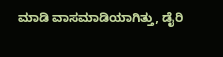ಮಾಡಿ ವಾಸಮಾಡಿಯಾಗಿತ್ತು, ಡೈರಿ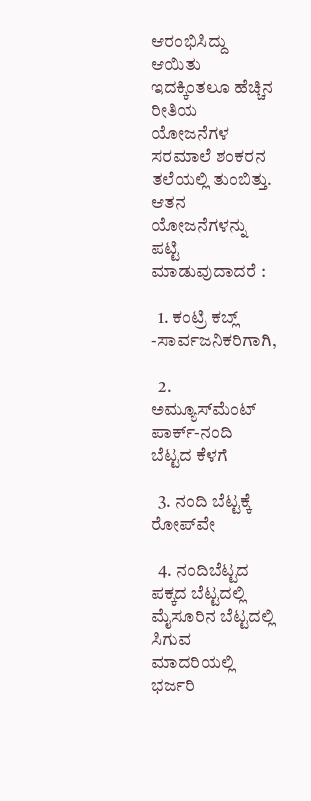ಆರಂಭಿಸಿದ್ದು ಆಯಿತು ಇದಕ್ಕಿಂತಲೂ ಹೆಚ್ಚಿನ ರೀತಿಯ ಯೋಜನೆಗಳ ಸರಮಾಲೆ ಶಂಕರನ ತಲೆಯಲ್ಲಿ ತುಂಬಿತ್ತು. ಆತನ ಯೋಜನೆಗಳನ್ನು ಪಟ್ಟಿ ಮಾಡುವುದಾದರೆ :

  1. ಕಂಟ್ರಿ ಕಬ್ಲ್ -ಸಾರ್ವಜನಿಕರಿಗಾಗಿ,

  2. ಅಮ್ಯೂಸ್‌ಮೆಂಟ್ ಪಾರ್ಕ್-ನಂದಿ ಬೆಟ್ಟದ ಕೆಳಗೆ

  3. ನಂದಿ ಬೆಟ್ಟಕ್ಕೆ ರೋಪ್‌ವೇ

  4. ನಂದಿಬೆಟ್ಟದ ಪಕ್ಕದ ಬೆಟ್ಟದಲ್ಲಿ ಮೈಸೂರಿನ ಬೆಟ್ಟದಲ್ಲಿ ಸಿಗುವ ಮಾದರಿಯಲ್ಲಿ ಭರ್ಜರಿ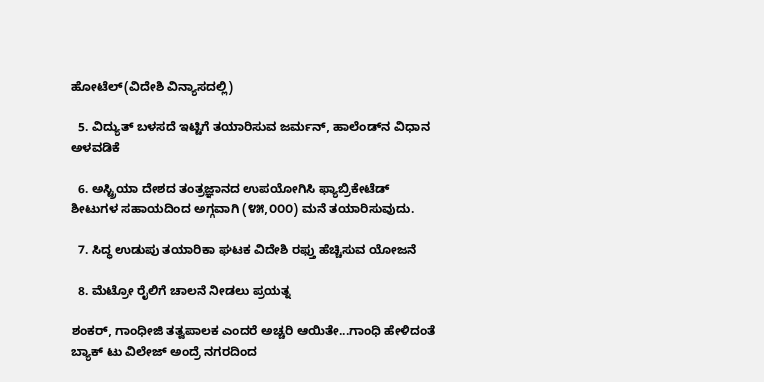ಹೋಟೆಲ್(ವಿದೇಶಿ ವಿನ್ಯಾಸದಲ್ಲಿ)

  5. ವಿದ್ಯುತ್ ಬಳಸದೆ ಇಟ್ಟಿಗೆ ತಯಾರಿಸುವ ಜರ್ಮನ್, ಹಾಲೆಂಡ್‌ನ ವಿಧಾನ ಅಳವಡಿಕೆ

  6. ಅಸ್ಟ್ರಿಯಾ ದೇಶದ ತಂತ್ರಜ್ಞಾನದ ಉಪಯೋಗಿಸಿ ಫ್ಯಾಬ್ರಿಕೇಟೆಡ್ ಶೀಟುಗಳ ಸಹಾಯದಿಂದ ಅಗ್ಗವಾಗಿ (೪೫,೦೦೦) ಮನೆ ತಯಾರಿಸುವುದು.

  7. ಸಿದ್ಧ ಉಡುಪು ತಯಾರಿಕಾ ಘಟಕ ವಿದೇಶಿ ರಫ್ತು ಹೆಚ್ಚಿಸುವ ಯೋಜನೆ

  8. ಮೆಟ್ರೋ ರೈಲಿಗೆ ಚಾಲನೆ ನೀಡಲು ಪ್ರಯತ್ನ

ಶಂಕರ್, ಗಾಂಧೀಜಿ ತತ್ವಪಾಲಕ ಎಂದರೆ ಅಚ್ಚರಿ ಆಯಿತೇ...ಗಾಂಧಿ ಹೇಳಿದಂತೆ ಬ್ಯಾಕ್ ಟು ವಿಲೇಜ್ ಅಂದ್ರೆ ನಗರದಿಂದ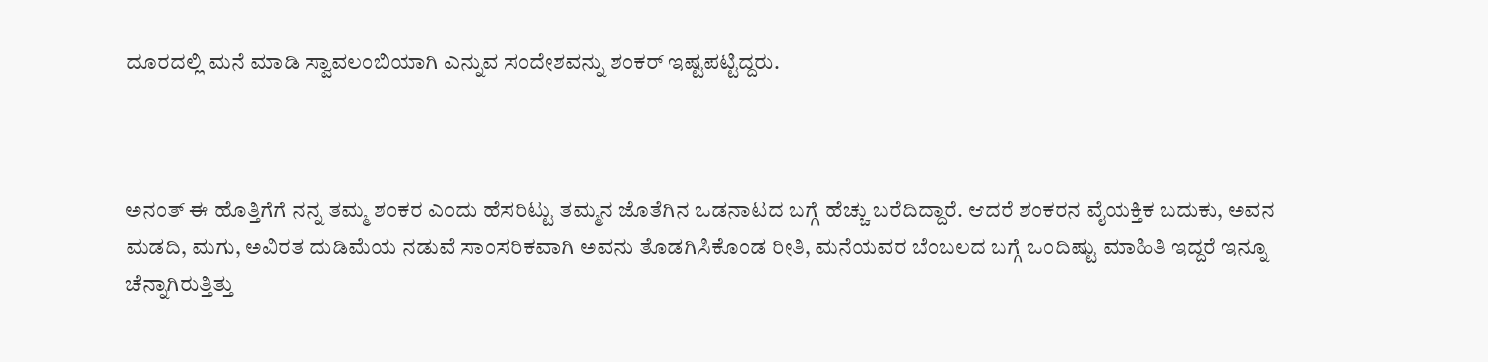ದೂರದಲ್ಲಿ ಮನೆ ಮಾಡಿ ಸ್ವಾವಲಂಬಿಯಾಗಿ ಎನ್ನುವ ಸಂದೇಶವನ್ನು ಶಂಕರ್ ಇಷ್ಟಪಟ್ಟಿದ್ದರು.



ಅನಂತ್ ಈ ಹೊತ್ತಿಗೆಗೆ ನನ್ನ ತಮ್ಮ ಶಂಕರ ಎಂದು ಹೆಸರಿಟ್ಟು ತಮ್ಮನ ಜೊತೆಗಿನ ಒಡನಾಟದ ಬಗ್ಗೆ ಹೆಚ್ಚು ಬರೆದಿದ್ದಾರೆ. ಆದರೆ ಶಂಕರನ ವೈಯಕ್ತಿಕ ಬದುಕು, ಅವನ ಮಡದಿ, ಮಗು, ಅವಿರತ ದುಡಿಮೆಯ ನಡುವೆ ಸಾಂಸರಿಕವಾಗಿ ಅವನು ತೊಡಗಿಸಿಕೊಂಡ ರೀತಿ, ಮನೆಯವರ ಬೆಂಬಲದ ಬಗ್ಗೆ ಒಂದಿಷ್ಟು ಮಾಹಿತಿ ಇದ್ದರೆ ಇನ್ನೂ ಚೆನ್ನಾಗಿರುತ್ತಿತ್ತು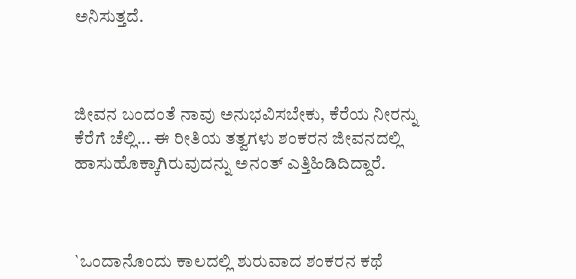ಅನಿಸುತ್ತದೆ.



ಜೀವನ ಬಂದಂತೆ ನಾವು ಅನುಭವಿಸಬೇಕು, ಕೆರೆಯ ನೀರನ್ನು ಕೆರೆಗೆ ಚೆಲ್ಲಿ... ಈ ರೀತಿಯ ತತ್ವಗಳು ಶಂಕರನ ಜೀವನದಲ್ಲಿ ಹಾಸುಹೊಕ್ಕಾಗಿರುವುದನ್ನು ಅನಂತ್ ಎತ್ತಿಹಿಡಿದಿದ್ದಾರೆ.



`ಒಂದಾನೊಂದು ಕಾಲದಲ್ಲಿ ಶುರುವಾದ ಶಂಕರನ ಕಥೆ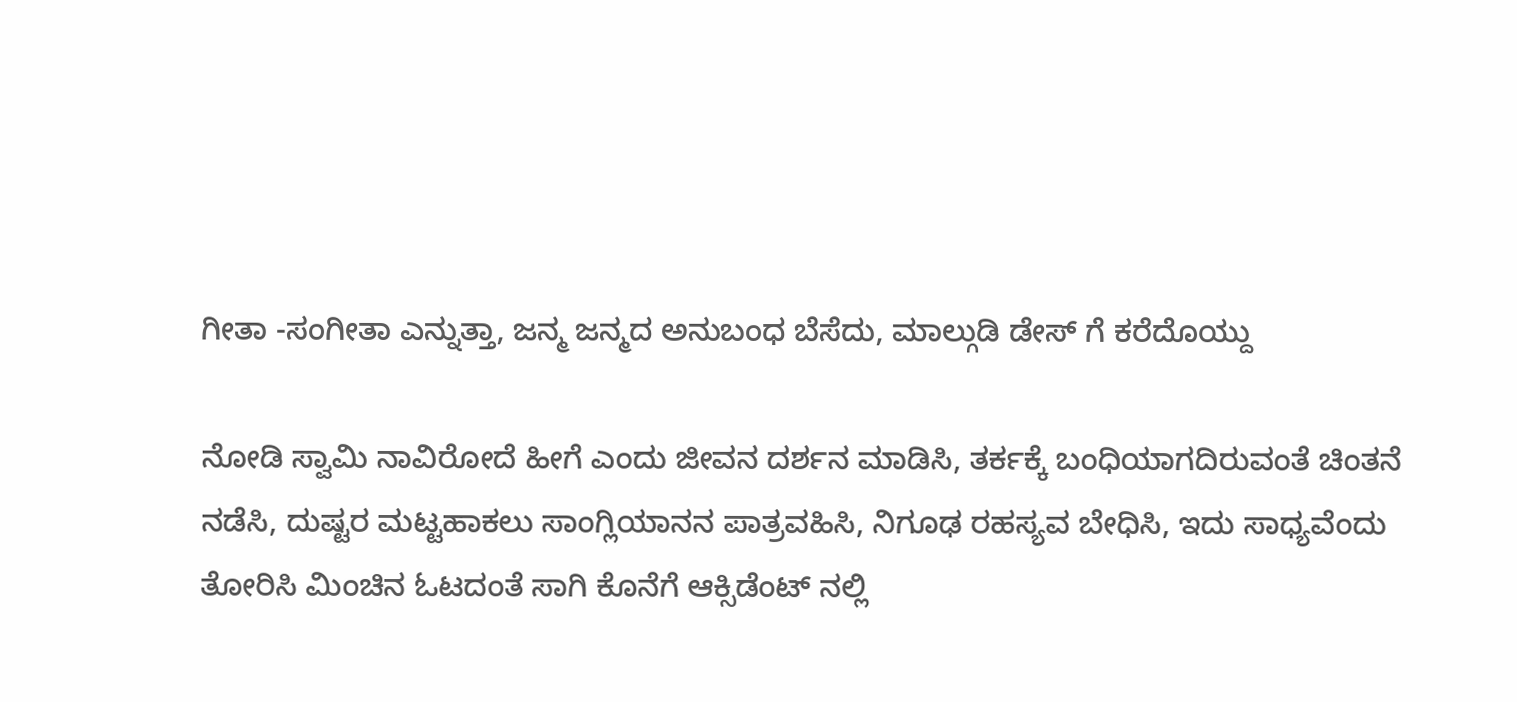ಗೀತಾ -ಸಂಗೀತಾ ಎನ್ನುತ್ತಾ, ಜನ್ಮ ಜನ್ಮದ ಅನುಬಂಧ ಬೆಸೆದು, ಮಾಲ್ಗುಡಿ ಡೇಸ್ ಗೆ ಕರೆದೊಯ್ದು

ನೋಡಿ ಸ್ವಾಮಿ ನಾವಿರೋದೆ ಹೀಗೆ ಎಂದು ಜೀವನ ದರ್ಶನ ಮಾಡಿಸಿ, ತರ್ಕಕ್ಕೆ ಬಂಧಿಯಾಗದಿರುವಂತೆ ಚಿಂತನೆ ನಡೆಸಿ, ದುಷ್ಟರ ಮಟ್ಟಹಾಕಲು ಸಾಂಗ್ಲಿಯಾನನ ಪಾತ್ರವಹಿಸಿ, ನಿಗೂಢ ರಹಸ್ಯವ ಬೇಧಿಸಿ, ಇದು ಸಾಧ್ಯವೆಂದು ತೋರಿಸಿ ಮಿಂಚಿನ ಓಟದಂತೆ ಸಾಗಿ ಕೊನೆಗೆ ಆಕ್ಸಿಡೆಂಟ್ ನಲ್ಲಿ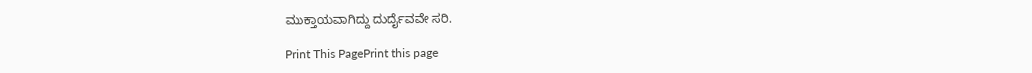ಮುಕ್ತಾಯವಾಗಿದ್ದು ದುರ್ದೈವವೇ ಸರಿ.

Print This PagePrint this page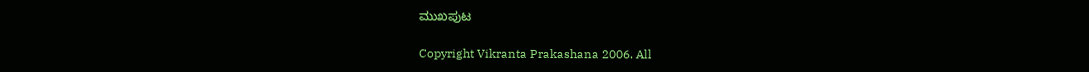ಮುಖಪುಟ

Copyright Vikranta Prakashana 2006. All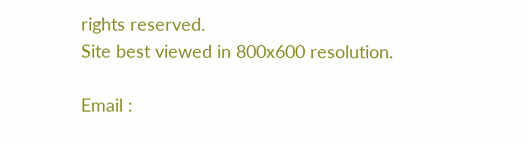rights reserved.
Site best viewed in 800x600 resolution.

Email :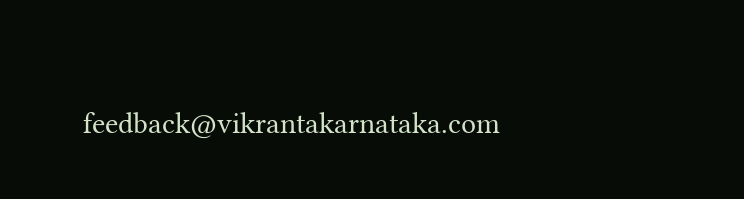feedback@vikrantakarnataka.com